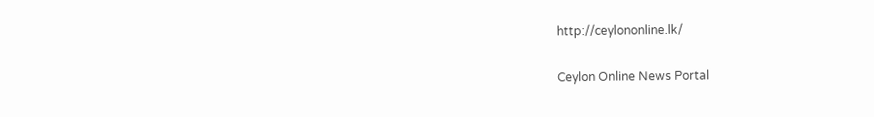http://ceylononline.lk/

Ceylon Online News Portal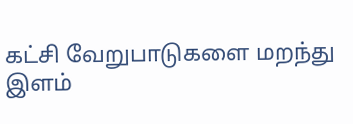கட்சி வேறுபாடுகளை மறந்து இளம்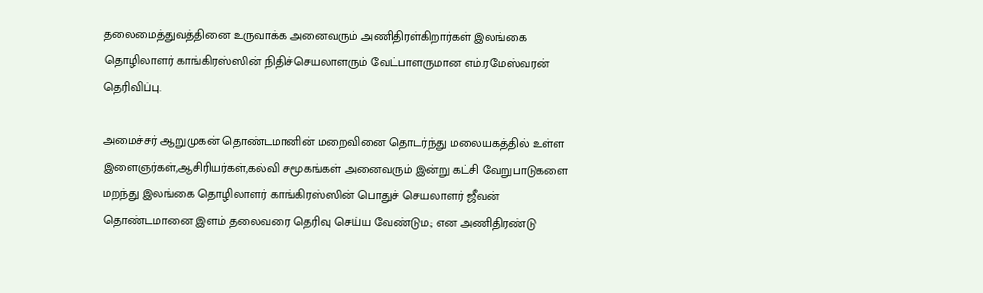தலைமைத்துவத்தினை உருவாக்க அனைவரும் அணிதிரள்கிறார்கள் இலங்கை தொழிலாளர் காங்கிரஸ்ஸின் நிதிச்செயலாளரும் வேட்பாளருமான எம்.ரமேஸ்வரன் தெரிவிப்பு.

அமைச்சர் ஆறுமுகன் தொண்டமானின் மறைவினை தொடர்ந்து மலையகத்தில் உள்ள இளைஞர்கள்,ஆசிரியர்கள்,கல்வி சமூகங்கள் அனைவரும் இன்று கட்சி வேறுபாடுகளை மறந்து இலங்கை தொழிலாளர் காங்கிரஸ்ஸின் பொதுச் செயலாளர் ஜீவன் தொண்டமானை இளம் தலைவரை தெரிவு செய்ய வேண்டும.; என அணிதிரண்டு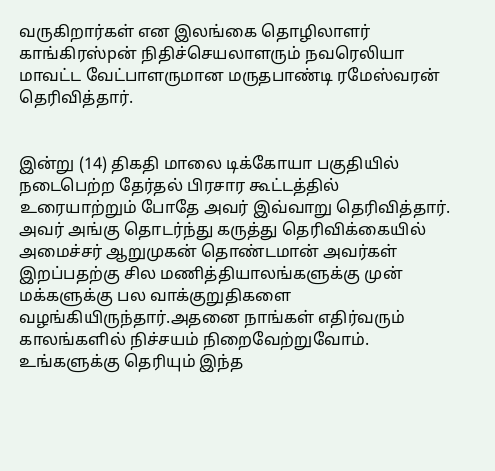வருகிறார்கள் என இலங்கை தொழிலாளர் காங்கிரஸ்pன் நிதிச்செயலாளரும் நவரெலியா மாவட்ட வேட்பாளருமான மருதபாண்டி ரமேஸ்வரன் தெரிவித்தார்.


இன்று (14) திகதி மாலை டிக்கோயா பகுதியில் நடைபெற்ற தேர்தல் பிரசார கூட்டத்தில் உரையாற்றும் போதே அவர் இவ்வாறு தெரிவித்தார்.
அவர் அங்கு தொடர்ந்து கருத்து தெரிவிக்கையில் அமைச்சர் ஆறுமுகன் தொண்டமான் அவர்கள் இறப்பதற்கு சில மணித்தியாலங்களுக்கு முன் மக்களுக்கு பல வாக்குறுதிகளை வழங்கியிருந்தார்.அதனை நாங்கள் எதிர்வரும் காலங்களில் நிச்சயம் நிறைவேற்றுவோம்.
உங்களுக்கு தெரியும் இந்த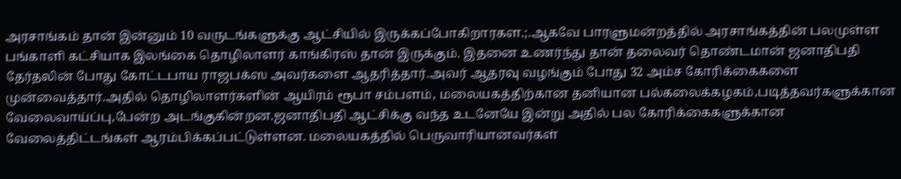அரசாங்கம் தான் இன்னும் 10 வருடங்களுக்கு ஆட்சியில் இருக்கப்போகிறாரகள.;.ஆகவே பாரளுமன்றத்தில் அரசாங்கத்தின் பலமுள்ள பங்காளி கட்சியாக இலங்கை தொழிலாளர் காங்கிரஸ் தான் இருக்கும். இதனை உணர்ந்து தான் தலைவர் தொண்டமான் ஜனாதிபதி தேர்தலின் போது கோட்டபாய ராஜபக்ஸ அவர்களை ஆதரித்தார்.அவர் ஆதரவு வழங்கும் போது 32 அம்ச கோரிக்கைகளை முன்வைத்தார்.அதில் தொழிலாளர்களின் ஆயிரம் ரூபா சம்பளம், மலையகத்திற்கான தனியான பல்கலைக்கழகம்,படித்தவர்களுக்கான வேலைவாய்ப்பு,பேன்ற அடங்குகின்றன.ஜனாதிபதி ஆட்சிக்கு வந்த உடனேயே இன்று அதில் பல கோரிக்கைகளுக்கான வேலைத்திட்டங்கள் ஆரம்பிக்கப்பட்டுள்ளன. மலையகத்தில் பெருவாரியானவர்கள்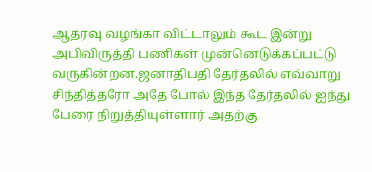ஆதரவு வழங்கா விட்டாலும் கூட இன்று அபிவிருத்தி பணிகள் முன்னெடுக்கப்பட்டு வருகின்றன.ஜனாதிபதி தேர்தலில் எவ்வாறு சிந்தித்தரோ அதே போல் இந்த தேர்தலில் ஐந்து பேரை நிறுத்தியுள்ளார் அதற்கு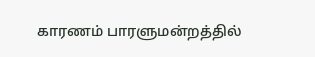காரணம் பாரளுமன்றத்தில்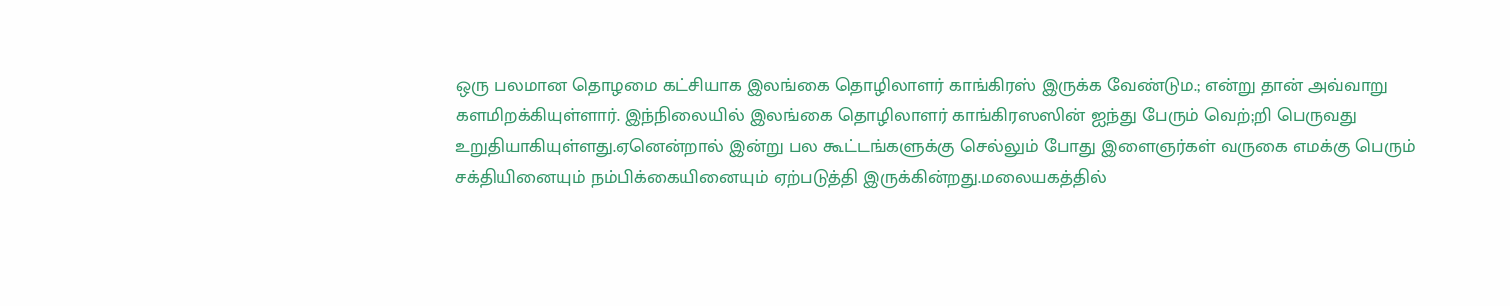ஒரு பலமான தொழமை கட்சியாக இலங்கை தொழிலாளர் காங்கிரஸ் இருக்க வேண்டும.; என்று தான் அவ்வாறு களமிறக்கியுள்ளார். இந்நிலையில் இலங்கை தொழிலாளர் காங்கிரஸஸின் ஐந்து பேரும் வெற்;றி பெருவது உறுதியாகியுள்ளது.ஏனென்றால் இன்று பல கூட்டங்களுக்கு செல்லும் போது இளைஞர்கள் வருகை எமக்கு பெரும் சக்தியினையும் நம்பிக்கையினையும் ஏற்படுத்தி இருக்கின்றது.மலையகத்தில்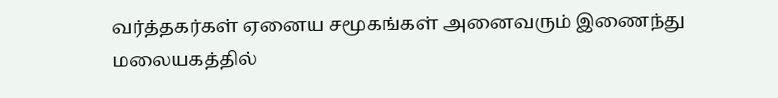வர்த்தகர்கள் ஏனைய சமூகங்கள் அனைவரும் இணைந்து மலையகத்தில்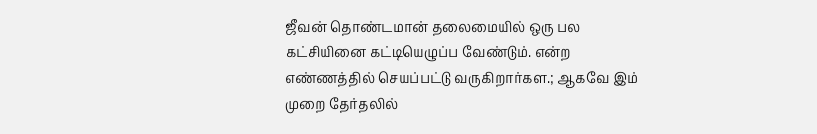ஜீவன் தொண்டமான் தலைமையில் ஒரு பல கட்சியினை கட்டியெழுப்ப வேண்டும். என்ற எண்ணத்தில் செயப்பட்டு வருகிறார்கள.; ஆகவே இம் முறை தேர்தலில்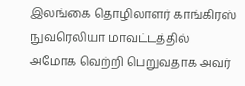இலங்கை தொழிலாளர் காங்கிரஸ் நுவரெலியா மாவட்டத்தில் அமோக வெற்றி பெறுவதாக அவர்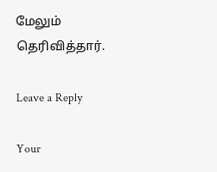மேலும் தெரிவித்தார்.

Leave a Reply

Your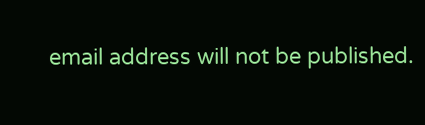email address will not be published.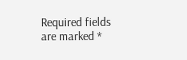Required fields are marked *